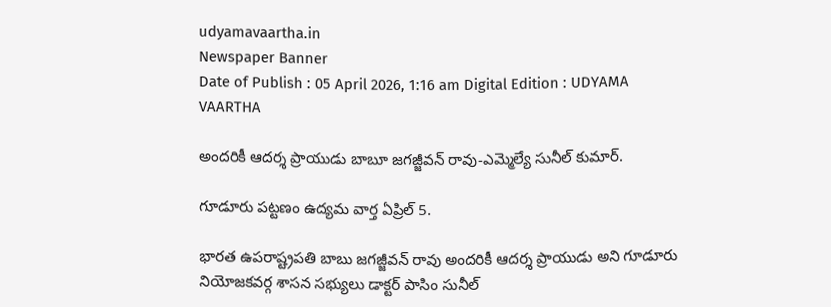udyamavaartha.in
Newspaper Banner
Date of Publish : 05 April 2026, 1:16 am Digital Edition : UDYAMA VAARTHA

అందరికీ ఆదర్శ ప్రాయుడు బాబూ జగజ్జీవన్ రావు-ఎమ్మెల్యే సునీల్ కుమార్.

గూడూరు పట్టణం ఉద్యమ వార్త ఏప్రిల్ 5.

భారత ఉపరాష్ట్రపతి బాబు జగజ్జీవన్ రావు అందరికీ ఆదర్శ ప్రాయుడు అని గూడూరు నియోజకవర్గ శాసన సభ్యులు డాక్టర్ పాసిం సునీల్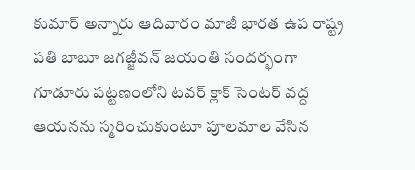కుమార్ అన్నారు ఆదివారం మాజీ భారత ఉప రాష్ట్ర పతి బాబూ జగజ్జీవన్ జయంతి సందర్భంగా గూడూరు పట్టణంలోని టవర్ క్లాక్ సెంటర్ వద్ద ఆయనను స్మరించుకుంటూ పూలమాల వేసిన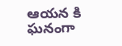ఆయన కి ఘనంగా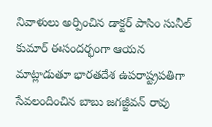నివాళులు అర్పించిన డాక్టర్ పాసిం సునీల్ కుమార్ ఈసందర్భంగా ఆయన మాట్లాడుతూ భారతదేశ ఉపరాష్ట్రపతిగా సేవలందించిన బాబు జగజ్జీవన్ రావు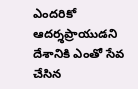ఎందరికో ఆదర్శప్రాయుడని దేశానికి ఎంతో సేవ చేసిన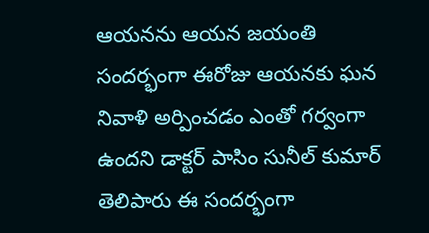ఆయనను ఆయన జయంతి సందర్భంగా ఈరోజు ఆయనకు ఘన నివాళి అర్పించడం ఎంతో గర్వంగా ఉందని డాక్టర్ పాసిం సునీల్ కుమార్ తెలిపారు ఈ సందర్భంగా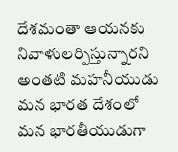దేశమంతా ఆయనకు నివాళులర్పిస్తున్నారని అంతటి మహనీయుడు మన భారత దేశంలో మన భారతీయుడుగా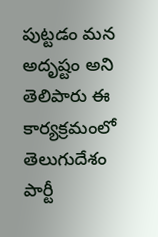పుట్టడం మన అదృష్టం అని తెలిపారు ఈ కార్యక్రమంలో తెలుగుదేశం పార్టీ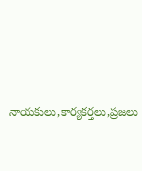నాయకులు,కార్యకర్తలు,ప్రజలు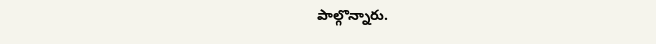పాల్గొన్నారు.